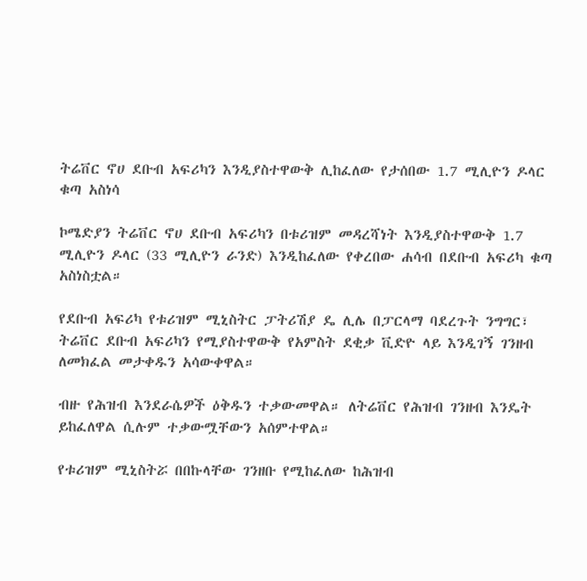ትሬቨር ኖሀ ደቡብ አፍሪካን እንዲያስተዋውቅ ሊከፈለው የታሰበው 1.7 ሚሊዮን ዶላር ቁጣ አስነሳ

ኮሜድያን ትሬቨር ኖሀ ደቡብ አፍሪካን በቱሪዝም መዳረሻነት እንዲያስተዋውቅ 1.7 ሚሊዮን ዶላር (33 ሚሊዮን ራንድ) እንዲከፈለው የቀረበው ሐሳብ በደቡብ አፍሪካ ቁጣ አስነስቷል።

የደቡብ አፍሪካ የቱሪዝም ሚኒስትር ፓትሪሽያ ዴ ሊሌ በፓርላማ ባደረጉት ንግግር፣ ትሬቨር ደቡብ አፍሪካን የሚያስተዋውቅ የአምስት ደቂቃ ቪድዮ ላይ እንዲገኝ ገንዘብ ለመክፈል መታቀዱን አሳውቀዋል።

ብዙ የሕዝብ እንደራሴዎች ዕቅዱን ተቃውመዋል። ለትሬቨር የሕዝብ ገንዘብ እንዴት ይከፈለዋል ሲሉም ተቃውሟቸውን አሰምተዋል።

የቱሪዝም ሚኒስትሯ በበኩላቸው ገንዘቡ የሚከፈለው ከሕዝብ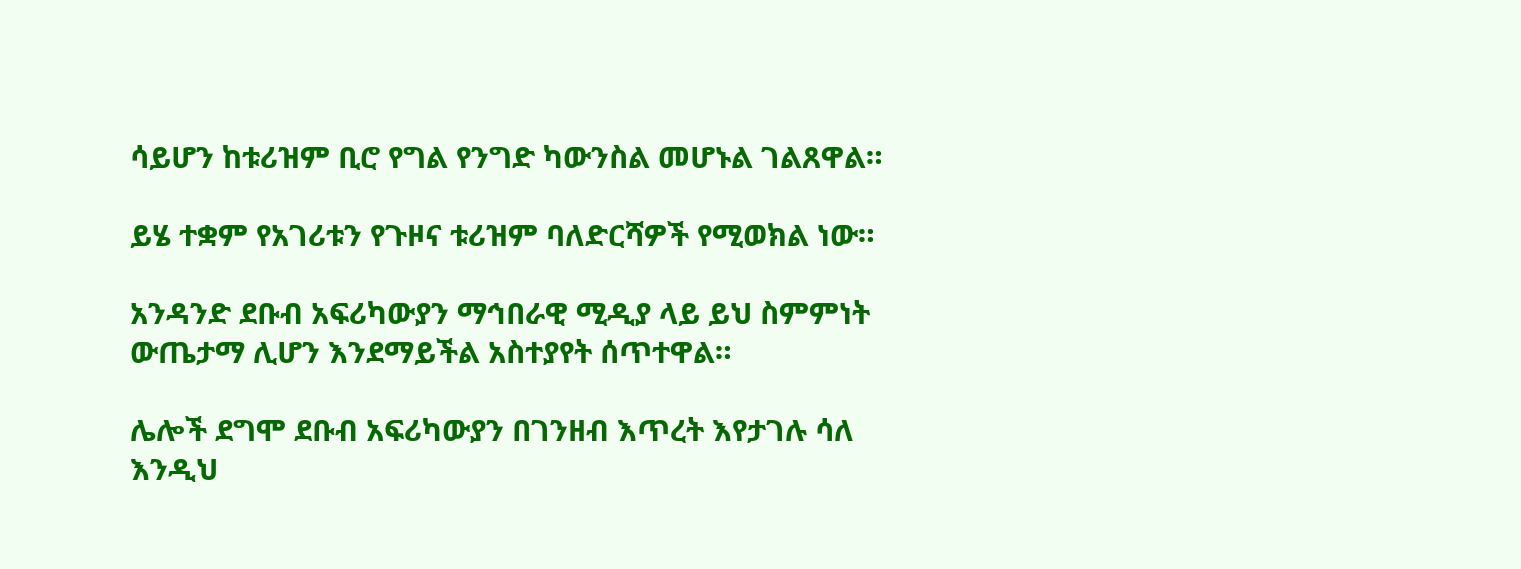ሳይሆን ከቱሪዝም ቢሮ የግል የንግድ ካውንስል መሆኑል ገልጸዋል።

ይሄ ተቋም የአገሪቱን የጉዞና ቱሪዝም ባለድርሻዎች የሚወክል ነው።

አንዳንድ ደቡብ አፍሪካውያን ማኅበራዊ ሚዲያ ላይ ይህ ስምምነት ውጤታማ ሊሆን እንደማይችል አስተያየት ሰጥተዋል።

ሌሎች ደግሞ ደቡብ አፍሪካውያን በገንዘብ እጥረት እየታገሉ ሳለ እንዲህ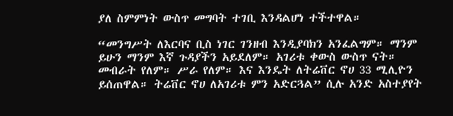ያለ ስምምነት ውስጥ መግባት ተገቢ እንዳልሆነ ተችተዋል።

“መንግሥት ለእርባና ቢስ ነገር ገንዘብ እንዲያባክን አንፈልግም። ማንም ይሁን ማንም እኛ ጉዳያችን አይደለም። አገሪቱ ቀውስ ውስጥ ናት። መብራት የለም። ሥራ የለም። እና እንዴት ለትሬቨር ኖሀ 33 ሚሊዮን ይሰጠዋል። ትሬቨር ኖሀ ለአገሪቱ ምን አድርጓል” ሲሉ አንድ አስተያየት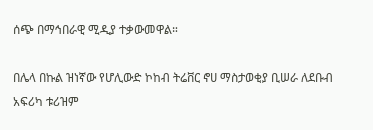ሰጭ በማኅበራዊ ሚዲያ ተቃውመዋል።

በሌላ በኩል ዝነኛው የሆሊውድ ኮከብ ትሬቨር ኖሀ ማስታወቂያ ቢሠራ ለደቡብ አፍሪካ ቱሪዝም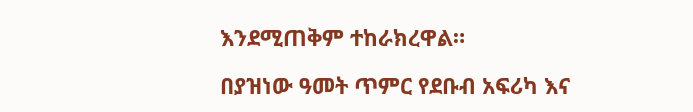እንደሚጠቅም ተከራክረዋል።

በያዝነው ዓመት ጥምር የደቡብ አፍሪካ እና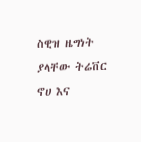ስዊዝ ዜግነት ያላቸው ትሬቨር ኖሀ እና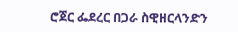ሮጀር ፌደረር በጋራ ስዊዘርላንድን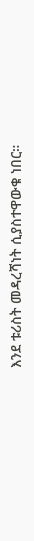እንደ ቱሪስት መዳረሻነት ሲያስተዋውቁ ነበር።